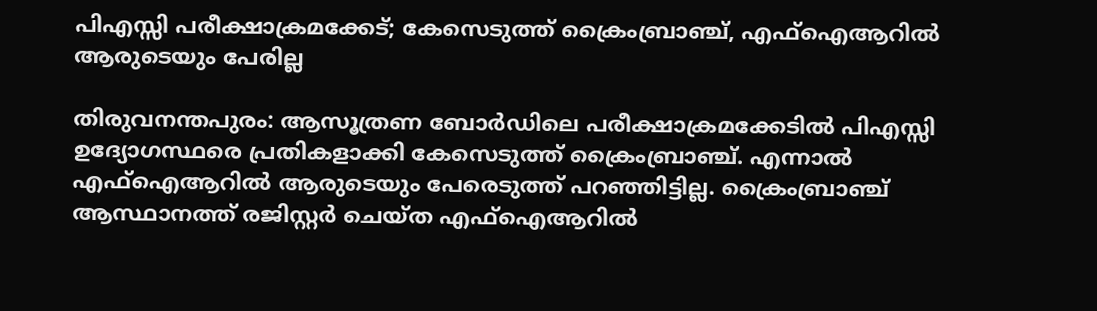പിഎസ്സി പരീക്ഷാക്രമക്കേട്; കേസെടുത്ത് ക്രൈംബ്രാഞ്ച്, എഫ്ഐആറിൽ ആരുടെയും പേരില്ല

തിരുവനന്തപുരം: ആസൂത്രണ ബോർഡിലെ പരീക്ഷാക്രമക്കേടിൽ പിഎസ്സി ഉദ്യോഗസ്ഥരെ പ്രതികളാക്കി കേസെടുത്ത് ക്രൈംബ്രാഞ്ച്. എന്നാൽ എഫ്ഐആറിൽ ആരുടെയും പേരെടുത്ത് പറഞ്ഞിട്ടില്ല. ക്രൈംബ്രാഞ്ച് ആസ്ഥാനത്ത് രജിസ്റ്റർ ചെയ്ത എഫ്ഐആറിൽ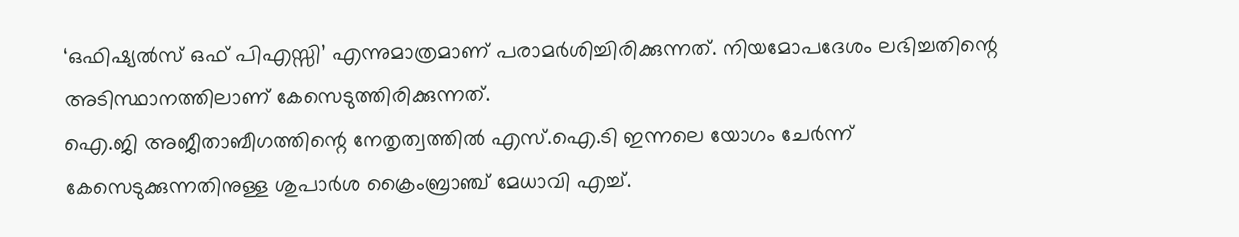‘ഒഫിഷ്യൽസ് ഒഫ് പിഎസ്സി’ എന്നുമാത്രമാണ് പരാമർശിച്ചിരിക്കുന്നത്. നിയമോപദേശം ലഭിച്ചതിന്റെ അടിസ്ഥാനത്തിലാണ് കേസെടുത്തിരിക്കുന്നത്.
ഐ.ജി അജീതാബീഗത്തിന്റെ നേതൃത്വത്തിൽ എസ്.ഐ.ടി ഇന്നലെ യോഗം ചേർന്ന് കേസെടുക്കുന്നതിനുള്ള ശുപാർശ ക്രൈംബ്രാഞ്ച് മേധാവി എച്ച്.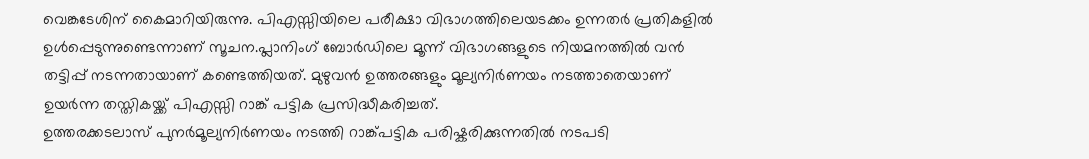വെങ്കടേശിന് കൈമാറിയിരുന്നു. പിഎസ്സിയിലെ പരീക്ഷാ വിഭാഗത്തിലെയടക്കം ഉന്നതർ പ്രതികളിൽ ഉൾപ്പെടുന്നുണ്ടെന്നാണ് സൂചന.പ്ലാനിംഗ് ബോർഡിലെ മൂന്ന് വിഭാഗങ്ങളുടെ നിയമനത്തിൽ വൻ തട്ടിപ്പ് നടന്നതായാണ് കണ്ടെത്തിയത്. മുഴുവൻ ഉത്തരങ്ങളും മൂല്യനിർണയം നടത്താതെയാണ് ഉയർന്ന തസ്തികയ്ക്ക് പിഎസ്സി റാങ്ക് പട്ടിക പ്രസിദ്ധീകരിച്ചത്.
ഉത്തരക്കടലാസ് പുനർമൂല്യനിർണയം നടത്തി റാങ്ക്പട്ടിക പരിഷ്കരിക്കുന്നതിൽ നടപടി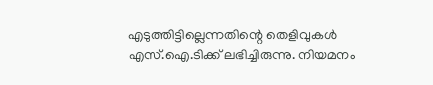എടുത്തിട്ടില്ലെന്നതിന്റെ തെളിവുകൾ എസ്.ഐ.ടിക്ക് ലഭിച്ചിരുന്നു. നിയമനം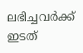ലഭിച്ചവർക്ക് ഇടത്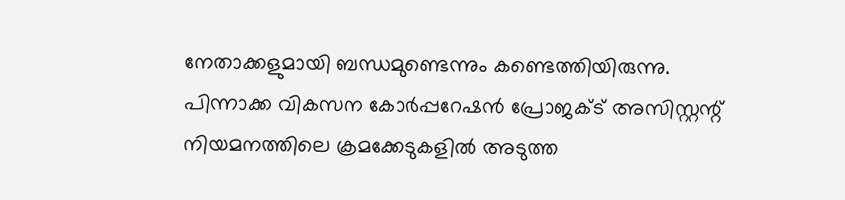നേതാക്കളുമായി ബന്ധമുണ്ടെന്നും കണ്ടെത്തിയിരുന്നു. പിന്നാക്ക വികസന കോർപ്പറേഷൻ പ്രോജക്ട് അസിസ്റ്റന്റ് നിയമനത്തിലെ ക്രമക്കേടുകളിൽ അടുത്ത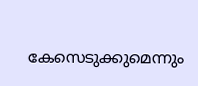കേസെടുക്കുമെന്നും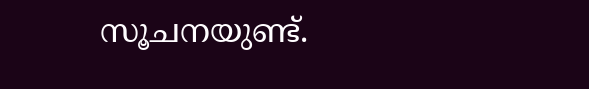സൂചനയുണ്ട്.